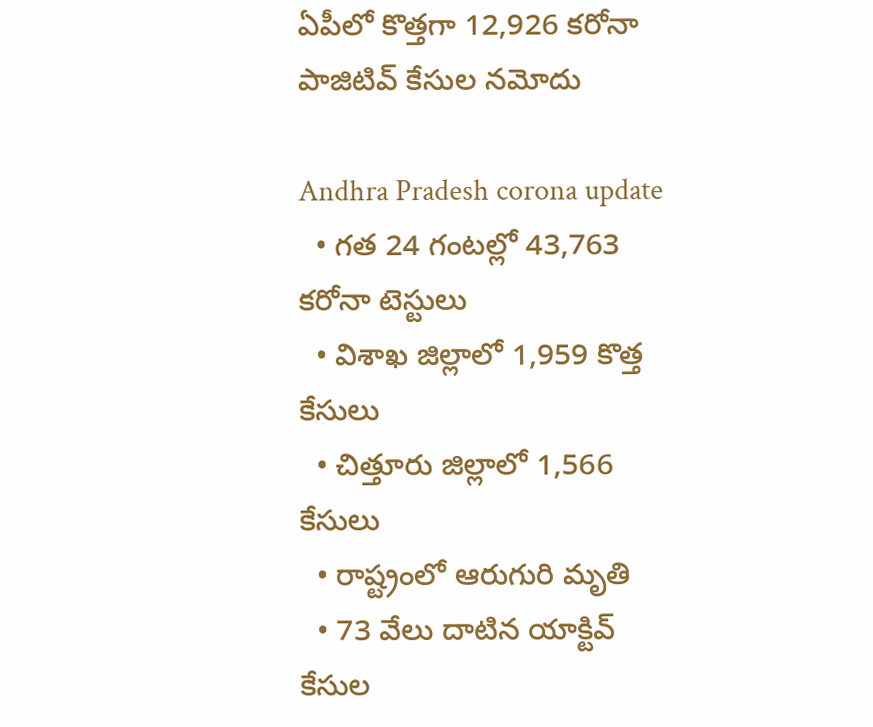ఏపీలో కొత్తగా 12,926 కరోనా పాజిటివ్ కేసుల నమోదు

Andhra Pradesh corona update
  • గత 24 గంటల్లో 43,763 కరోనా టెస్టులు
  • విశాఖ జిల్లాలో 1,959 కొత్త కేసులు
  • చిత్తూరు జిల్లాలో 1,566 కేసులు
  • రాష్ట్రంలో ఆరుగురి మృతి
  • 73 వేలు దాటిన యాక్టివ్ కేసుల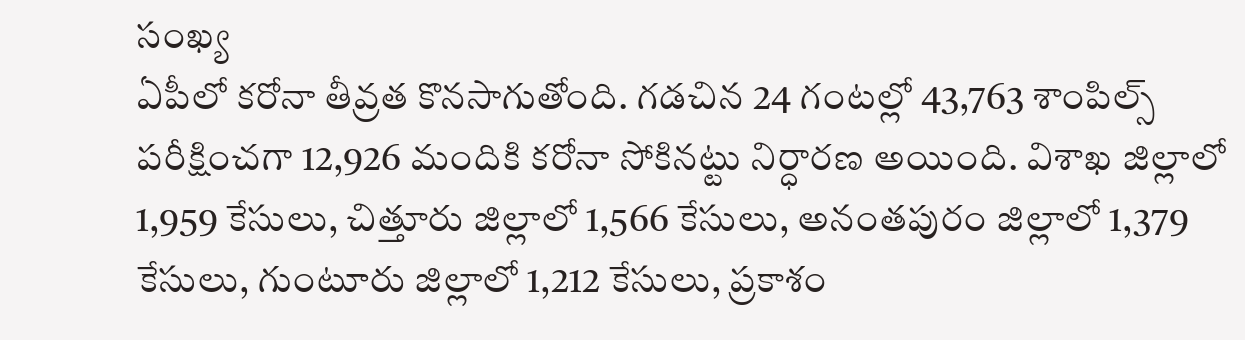సంఖ్య
ఏపీలో కరోనా తీవ్రత కొనసాగుతోంది. గడచిన 24 గంటల్లో 43,763 శాంపిల్స్ పరీక్షించగా 12,926 మందికి కరోనా సోకినట్టు నిర్ధారణ అయింది. విశాఖ జిల్లాలో 1,959 కేసులు, చిత్తూరు జిల్లాలో 1,566 కేసులు, అనంతపురం జిల్లాలో 1,379 కేసులు, గుంటూరు జిల్లాలో 1,212 కేసులు, ప్రకాశం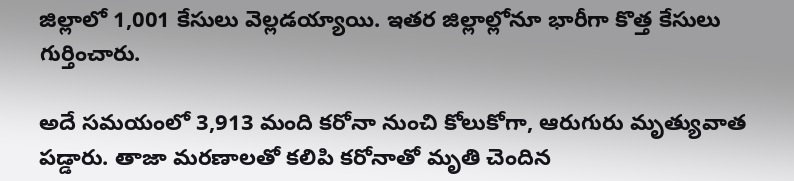జిల్లాలో 1,001 కేసులు వెల్లడయ్యాయి. ఇతర జిల్లాల్లోనూ భారీగా కొత్త కేసులు గుర్తించారు.

అదే సమయంలో 3,913 మంది కరోనా నుంచి కోలుకోగా, ఆరుగురు మృత్యువాత పడ్డారు. తాజా మరణాలతో కలిపి కరోనాతో మృతి చెందిన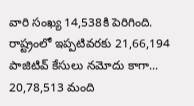వారి సంఖ్య 14,538కి పెరిగింది. రాష్ట్రంలో ఇప్పటివరకు 21,66,194 పాజిటివ్ కేసులు నమోదు కాగా... 20,78,513 మంది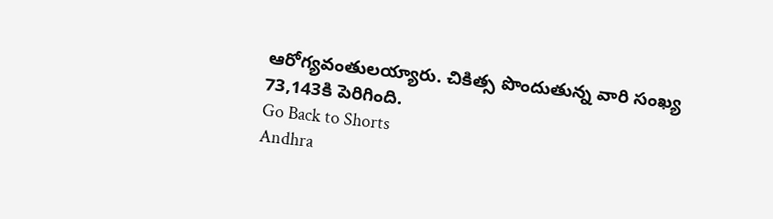ఆరోగ్యవంతులయ్యారు. చికిత్స పొందుతున్న వారి సంఖ్య 73,143కి పెరిగింది.
Go Back to Shorts
Andhra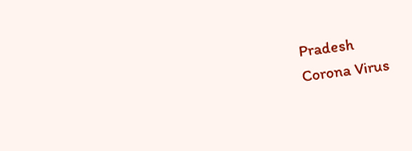Pradesh
Corona Virus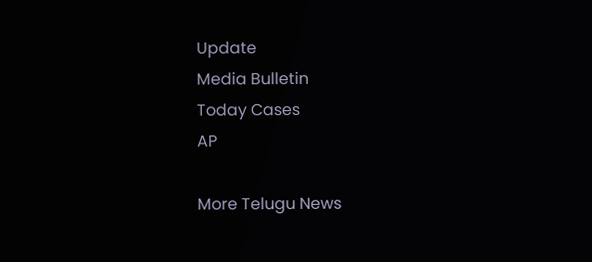Update
Media Bulletin
Today Cases
AP

More Telugu News